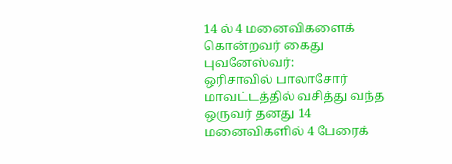14 ல் 4 மனைவிகளைக் கொன்றவர் கைது
புவனேஸ்வர்:
ஒரிசாவில் பாலாசோர் மாவட்டத்தில் வசித்து வந்த ஒருவர் தனது 14 மனைவிகளில் 4 பேரைக்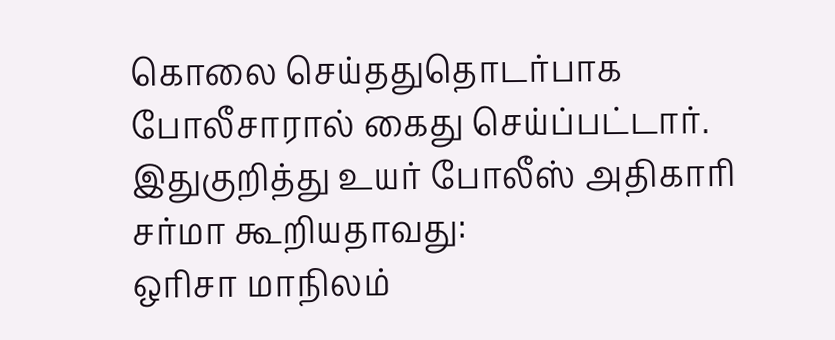கொலை செய்ததுதொடர்பாக போலீசாரால் கைது செய்ப்பட்டார்.
இதுகுறித்து உயர் போலீஸ் அதிகாரி சர்மா கூறியதாவது:
ஒரிசா மாநிலம்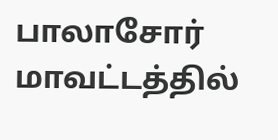பாலாசோர் மாவட்டத்தில்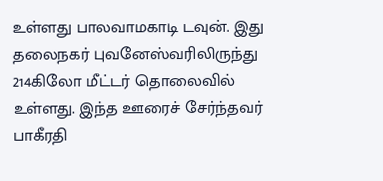உள்ளது பாலவாமகாடி டவுன். இது தலைநகர் புவனேஸ்வரிலிருந்து 214கிலோ மீட்டர் தொலைவில் உள்ளது. இந்த ஊரைச் சேர்ந்தவர் பாகீரதி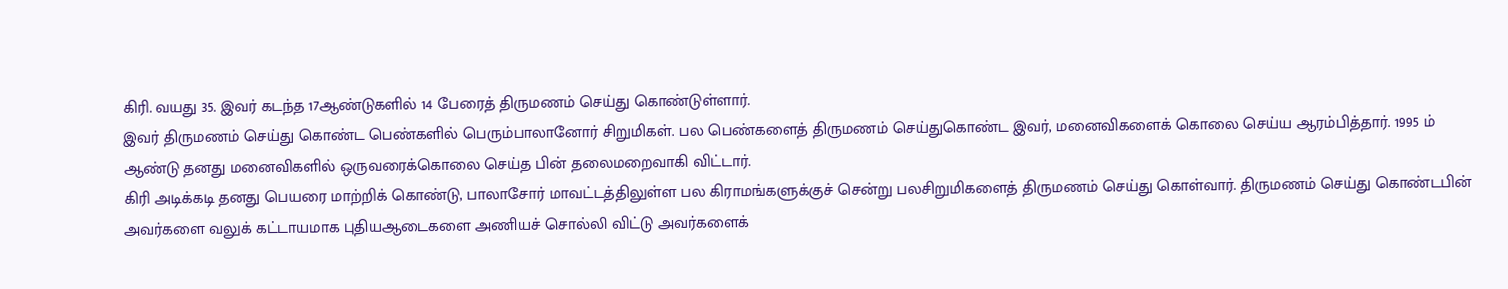கிரி. வயது 35. இவர் கடந்த 17ஆண்டுகளில் 14 பேரைத் திருமணம் செய்து கொண்டுள்ளார்.
இவர் திருமணம் செய்து கொண்ட பெண்களில் பெரும்பாலானோர் சிறுமிகள். பல பெண்களைத் திருமணம் செய்துகொண்ட இவர், மனைவிகளைக் கொலை செய்ய ஆரம்பித்தார். 1995 ம் ஆண்டு தனது மனைவிகளில் ஒருவரைக்கொலை செய்த பின் தலைமறைவாகி விட்டார்.
கிரி அடிக்கடி தனது பெயரை மாற்றிக் கொண்டு, பாலாசோர் மாவட்டத்திலுள்ள பல கிராமங்களுக்குச் சென்று பலசிறுமிகளைத் திருமணம் செய்து கொள்வார். திருமணம் செய்து கொண்டபின் அவர்களை வலுக் கட்டாயமாக புதியஆடைகளை அணியச் சொல்லி விட்டு அவர்களைக்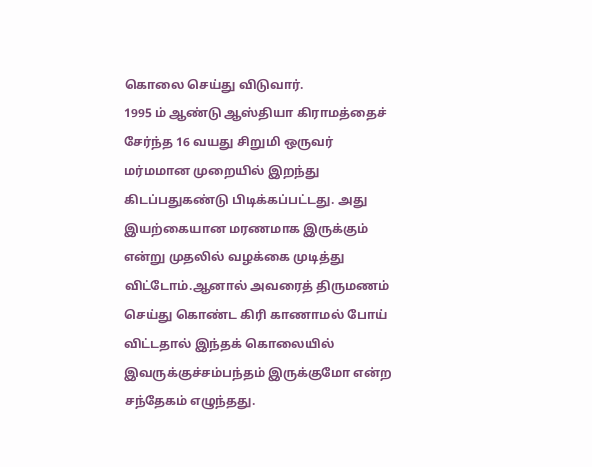கொலை செய்து விடுவார்.
1995 ம் ஆண்டு ஆஸ்தியா கிராமத்தைச் சேர்ந்த 16 வயது சிறுமி ஒருவர் மர்மமான முறையில் இறந்து கிடப்பதுகண்டு பிடிக்கப்பட்டது. அது இயற்கையான மரணமாக இருக்கும் என்று முதலில் வழக்கை முடித்து விட்டோம்.ஆனால் அவரைத் திருமணம் செய்து கொண்ட கிரி காணாமல் போய் விட்டதால் இந்தக் கொலையில் இவருக்குச்சம்பந்தம் இருக்குமோ என்ற சந்தேகம் எழுந்தது.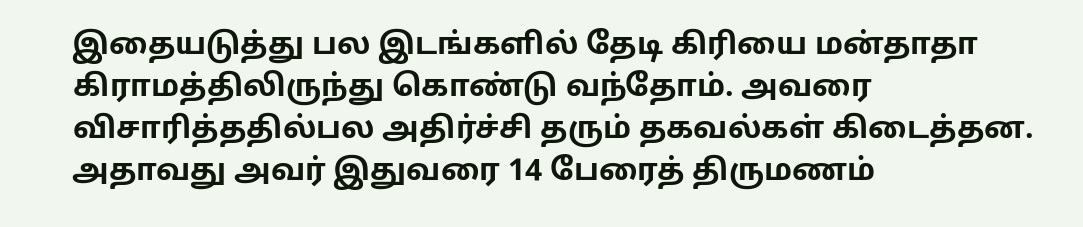இதையடுத்து பல இடங்களில் தேடி கிரியை மன்தாதா கிராமத்திலிருந்து கொண்டு வந்தோம். அவரை விசாரித்ததில்பல அதிர்ச்சி தரும் தகவல்கள் கிடைத்தன. அதாவது அவர் இதுவரை 14 பேரைத் திருமணம்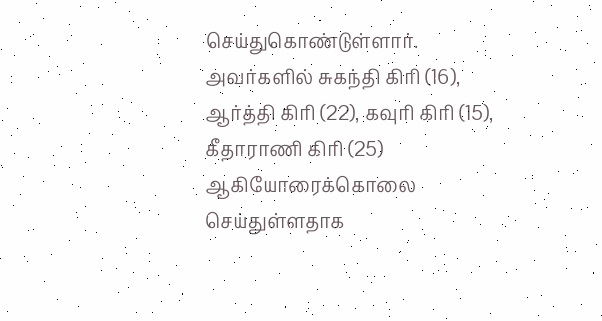செய்துகொண்டுள்ளார். அவர்களில் சுகந்தி கிரி (16), ஆர்த்தி கிரி (22), கவுரி கிரி (15), கீதாராணி கிரி (25) ஆகியோரைக்கொலை செய்துள்ளதாக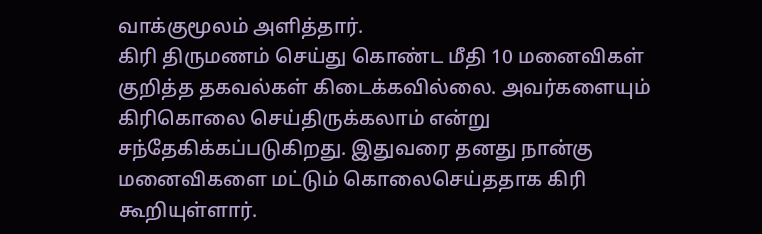வாக்குமூலம் அளித்தார்.
கிரி திருமணம் செய்து கொண்ட மீதி 10 மனைவிகள் குறித்த தகவல்கள் கிடைக்கவில்லை. அவர்களையும் கிரிகொலை செய்திருக்கலாம் என்று சந்தேகிக்கப்படுகிறது. இதுவரை தனது நான்கு மனைவிகளை மட்டும் கொலைசெய்ததாக கிரி கூறியுள்ளார்.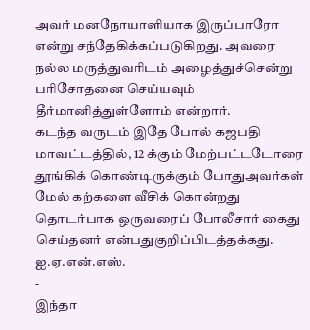அவர் மனநோயாளியாக இருப்பாரோ என்று சந்தேகிக்கப்படுகிறது. அவரை நல்ல மருத்துவரிடம் அழைத்துச்சென்று பரிசோதனை செய்யவும் தீர்மானித்துள்ளோம் என்றார்.
கடந்த வருடம் இதே போல் கஜபதி மாவட்டத்தில், 12 க்கும் மேற்பட்டடோரை தூங்கிக் கொண்டிருக்கும் போதுஅவர்கள் மேல் கற்களை வீசிக் கொன்றது தொடர்பாக ஒருவரைப் போலீசார் கைது செய்தனர் என்பதுகுறிப்பிடத்தக்கது.
ஐ.ஏ.என்.எஸ்.
-
இந்தா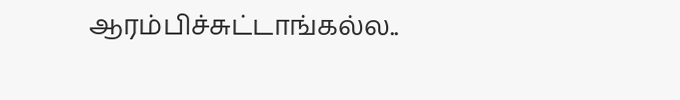ஆரம்பிச்சுட்டாங்கல்ல..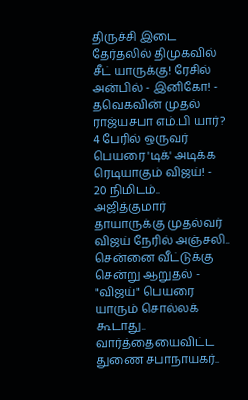திருச்சி இடை தேர்தலில் திமுகவில் சீட் யாருக்கு! ரேசில் அன்பில் - இனிகோ! -
தவெகவின் முதல் ராஜ்யசபா எம்.பி யார்? 4 பேரில் ஒருவர் பெயரை 'டிக்' அடிக்க ரெடியாகும் விஜய்! -
20 நிமிடம்.. அஜித்குமார் தாயாருக்கு முதல்வர் விஜய் நேரில் அஞ்சலி.. சென்னை வீட்டுக்கு சென்று ஆறுதல் -
"விஜய்" பெயரை யாரும் சொல்லக் கூடாது.. வார்த்தையைவிட்ட துணை சபாநாயகர்..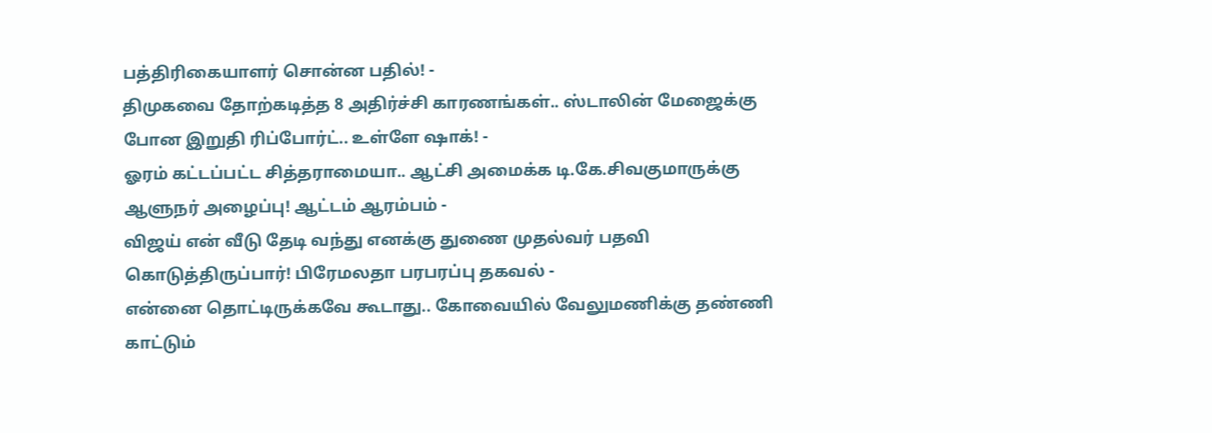பத்திரிகையாளர் சொன்ன பதில்! -
திமுகவை தோற்கடித்த 8 அதிர்ச்சி காரணங்கள்.. ஸ்டாலின் மேஜைக்கு போன இறுதி ரிப்போர்ட்.. உள்ளே ஷாக்! -
ஓரம் கட்டப்பட்ட சித்தராமையா.. ஆட்சி அமைக்க டி.கே.சிவகுமாருக்கு ஆளுநர் அழைப்பு! ஆட்டம் ஆரம்பம் -
விஜய் என் வீடு தேடி வந்து எனக்கு துணை முதல்வர் பதவி கொடுத்திருப்பார்! பிரேமலதா பரபரப்பு தகவல் -
என்னை தொட்டிருக்கவே கூடாது.. கோவையில் வேலுமணிக்கு தண்ணி காட்டும்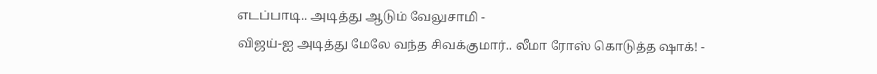எடப்பாடி.. அடித்து ஆடும் வேலுசாமி -
விஜய்-ஐ அடித்து மேலே வந்த சிவக்குமார்.. லீமா ரோஸ் கொடுத்த ஷாக்! -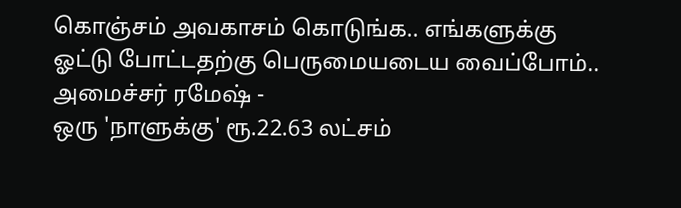கொஞ்சம் அவகாசம் கொடுங்க.. எங்களுக்கு ஓட்டு போட்டதற்கு பெருமையடைய வைப்போம்.. அமைச்சர் ரமேஷ் -
ஒரு 'நாளுக்கு' ரூ.22.63 லட்சம்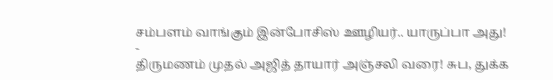சம்பளம் வாங்கும் இன்போசிஸ் ஊழியர்.. யாருப்பா அது! -
திருமணம் முதல் அஜித் தாயார் அஞ்சலி வரை! சுப, துக்க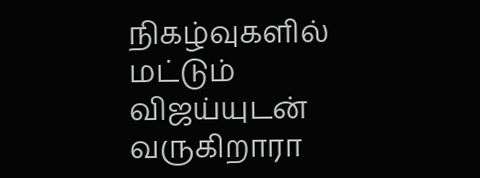நிகழ்வுகளில் மட்டும் விஜய்யுடன் வருகிறாரா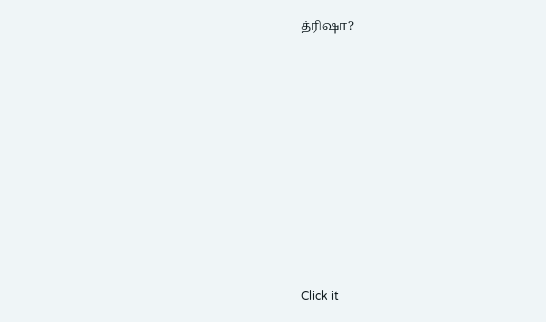த்ரிஷா?












Click it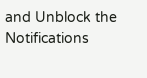and Unblock the Notifications